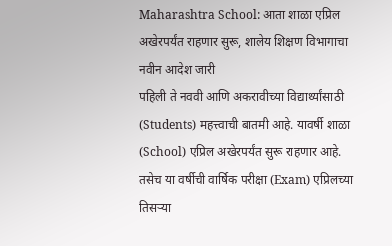Maharashtra School: आता शाळा एप्रिल अखेरपर्यंत राहणार सुरू, शालेय शिक्षण विभागाचा नवीन आदेश जारी
पहिली ते नववी आणि अकरावीच्या विद्यार्थ्यांसाठी (Students) महत्त्वाची बातमी आहे. यावर्षी शाळा (School) एप्रिल अखेरपर्यंत सुरू राहणार आहे. तसेच या वर्षीची वार्षिक परीक्षा (Exam) एप्रिलच्या तिसऱ्या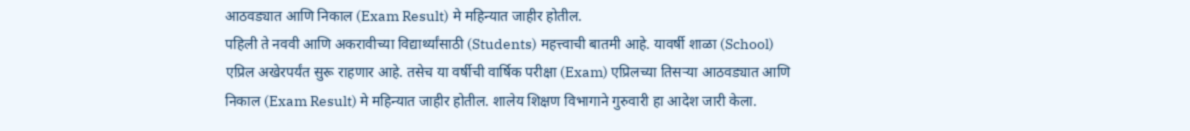आठवड्यात आणि निकाल (Exam Result) मे महिन्यात जाहीर होतील.
पहिली ते नववी आणि अकरावीच्या विद्यार्थ्यांसाठी (Students) महत्त्वाची बातमी आहे. यावर्षी शाळा (School) एप्रिल अखेरपर्यंत सुरू राहणार आहे. तसेच या वर्षीची वार्षिक परीक्षा (Exam) एप्रिलच्या तिसऱ्या आठवड्यात आणि निकाल (Exam Result) मे महिन्यात जाहीर होतील. शालेय शिक्षण विभागाने गुरुवारी हा आदेश जारी केला.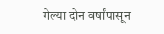गेल्या दोन वर्षांपासून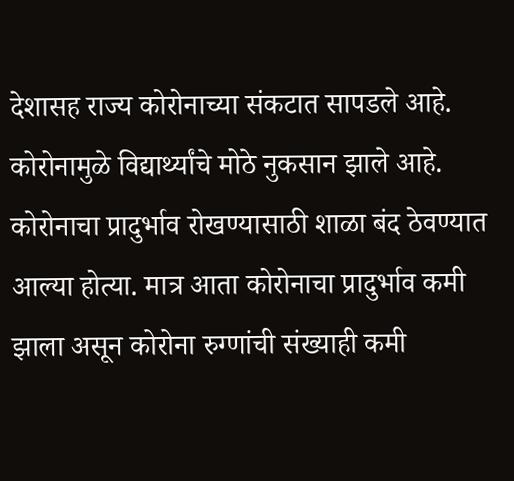देशासह राज्य कोरोनाच्या संकटात सापडले आहे. कोरोनामुळे विद्यार्थ्यांचे मोठे नुकसान झाले आहे. कोरोनाचा प्रादुर्भाव रोखण्यासाठी शाळा बंद ठेवण्यात आल्या होत्या. मात्र आता कोरोनाचा प्रादुर्भाव कमी झाला असून कोरोना रुग्णांची संख्याही कमी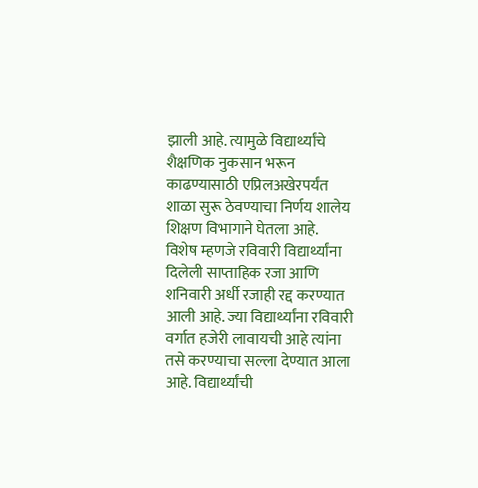झाली आहे. त्यामुळे विद्यार्थ्यांचे शैक्षणिक नुकसान भरून काढण्यासाठी एप्रिलअखेरपर्यंत शाळा सुरू ठेवण्याचा निर्णय शालेय शिक्षण विभागाने घेतला आहे.
विशेष म्हणजे रविवारी विद्यार्थ्यांना दिलेली साप्ताहिक रजा आणि शनिवारी अर्धी रजाही रद्द करण्यात आली आहे. ज्या विद्यार्थ्यांना रविवारी वर्गात हजेरी लावायची आहे त्यांना तसे करण्याचा सल्ला देण्यात आला आहे. विद्यार्थ्यांची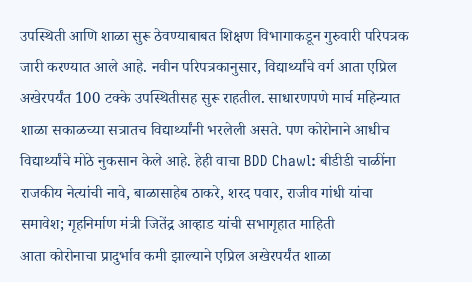उपस्थिती आणि शाळा सुरू ठेवण्याबाबत शिक्षण विभागाकडून गुरुवारी परिपत्रक जारी करण्यात आले आहे. नवीन परिपत्रकानुसार, विद्यार्थ्यांचे वर्ग आता एप्रिल अखेरपर्यंत 100 टक्के उपस्थितीसह सुरू राहतील. साधारणपणे मार्च महिन्यात शाळा सकाळच्या सत्रातच विद्यार्थ्यांनी भरलेली असते. पण कोरोनाने आधीच विद्यार्थ्यांचे मोठे नुकसान केले आहे. हेही वाचा BDD Chawl: बीडीडी चाळींना राजकीय नेत्यांची नावे, बाळासाहेब ठाकरे, शरद पवार, राजीव गांधी यांचा समावेश; गृहनिर्माण मंत्री जितेंद्र आव्हाड यांची सभागृहात माहिती
आता कोरोनाचा प्रादुर्भाव कमी झाल्याने एप्रिल अखेरपर्यंत शाळा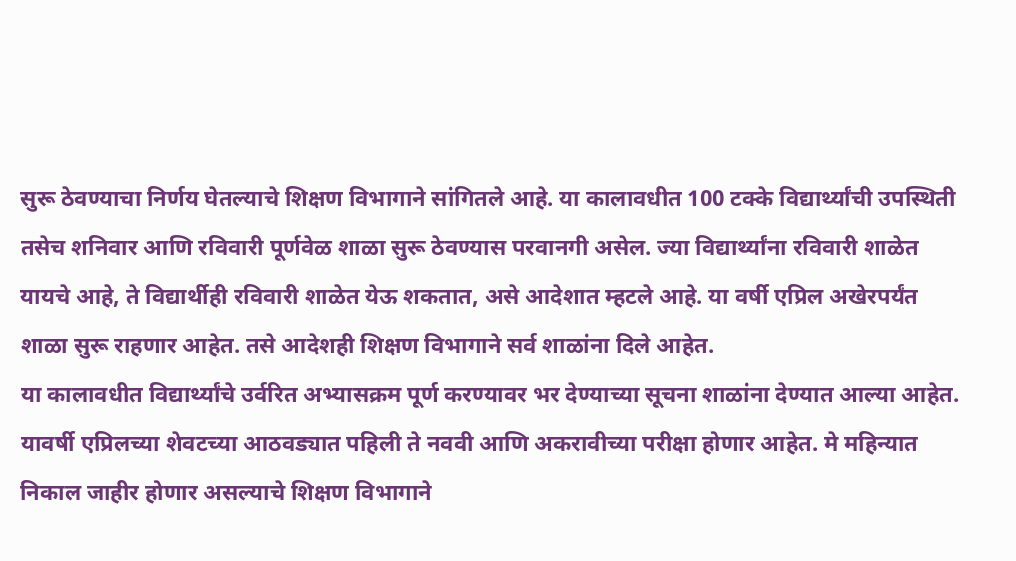सुरू ठेवण्याचा निर्णय घेतल्याचे शिक्षण विभागाने सांगितले आहे. या कालावधीत 100 टक्के विद्यार्थ्यांची उपस्थिती तसेच शनिवार आणि रविवारी पूर्णवेळ शाळा सुरू ठेवण्यास परवानगी असेल. ज्या विद्यार्थ्यांना रविवारी शाळेत यायचे आहे, ते विद्यार्थीही रविवारी शाळेत येऊ शकतात, असे आदेशात म्हटले आहे. या वर्षी एप्रिल अखेरपर्यंत शाळा सुरू राहणार आहेत. तसे आदेशही शिक्षण विभागाने सर्व शाळांना दिले आहेत.
या कालावधीत विद्यार्थ्यांचे उर्वरित अभ्यासक्रम पूर्ण करण्यावर भर देण्याच्या सूचना शाळांना देण्यात आल्या आहेत. यावर्षी एप्रिलच्या शेवटच्या आठवड्यात पहिली ते नववी आणि अकरावीच्या परीक्षा होणार आहेत. मे महिन्यात निकाल जाहीर होणार असल्याचे शिक्षण विभागाने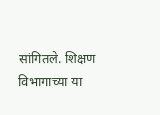सांगितले. शिक्षण विभागाच्या या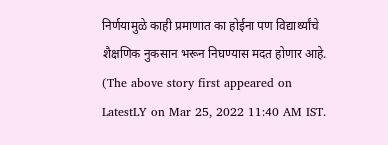निर्णयामुळे काही प्रमाणात का होईना पण विद्यार्थ्यांचे शैक्षणिक नुकसान भरून निघण्यास मदत होणार आहे.
(The above story first appeared on LatestLY on Mar 25, 2022 11:40 AM IST.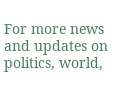For more news and updates on politics, world,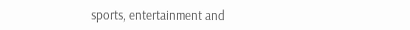sports, entertainment and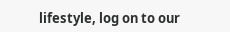lifestyle, log on to our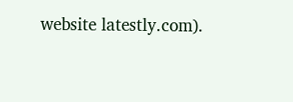website latestly.com).